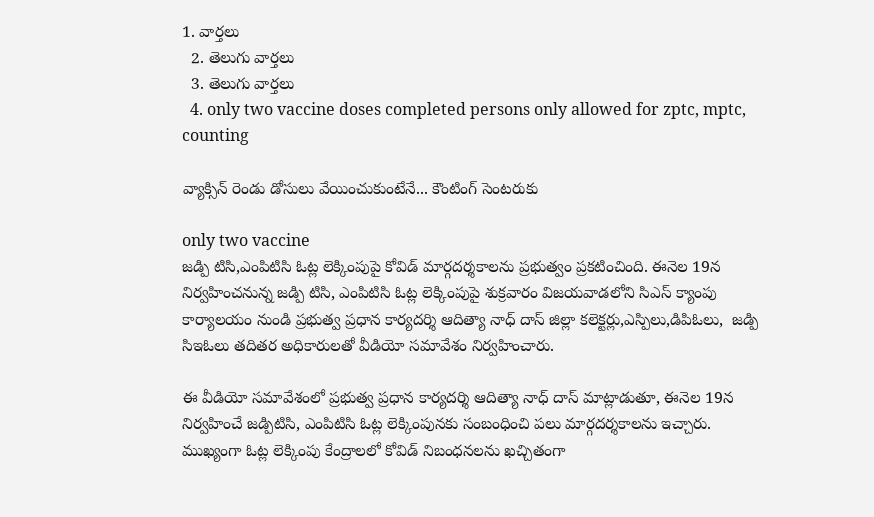1. వార్తలు
  2. తెలుగు వార్తలు
  3. తెలుగు వార్తలు
  4. only two vaccine doses completed persons only allowed for zptc, mptc, counting

వ్యాక్సిన్ రెండు డోసులు వేయించుకుంటేనే... కౌంటింగ్ సెంట‌రుకు

only two vaccine
జడ్పి టిసి,ఎంపిటిసి ఓట్ల లెక్కింపుపై కోవిడ్ మార్గదర్శకాలను ప్ర‌భుత్వం ప్ర‌క‌టించింది. ఈనెల 19న నిర్వహించనున్న జడ్పి టిసి, ఎంపిటిసి ఓట్ల లెక్కింపుపై శుక్రవారం విజయవాడలోని సిఎస్ క్యాంపు కార్యాలయం నుండి ప్రభుత్వ ప్రధాన కార్యదర్శి ఆదిత్యా నాధ్ దాస్ జిల్లా కలెక్టర్లు,ఎస్పిలు,డిపిఓలు,  జడ్పి సిఇఓలు తదితర అధికారులతో వీడియో సమావేశం నిర్వహించారు.

ఈ వీడియో సమావేశంలో ప్రభుత్వ ప్రధాన కార్యదర్శి ఆదిత్యా నాధ్ దాస్ మాట్లాడుతూ, ఈనెల 19న నిర్వహించే జడ్పిటిసి, ఎంపిటిసి ఓట్ల లెక్కింపునకు సంబంధించి పలు మార్గదర్శకాలను ఇచ్చారు. ముఖ్యంగా ఓట్ల లెక్కింపు కేంద్రాలలో కోవిడ్ నిబంధనలను ఖచ్చితంగా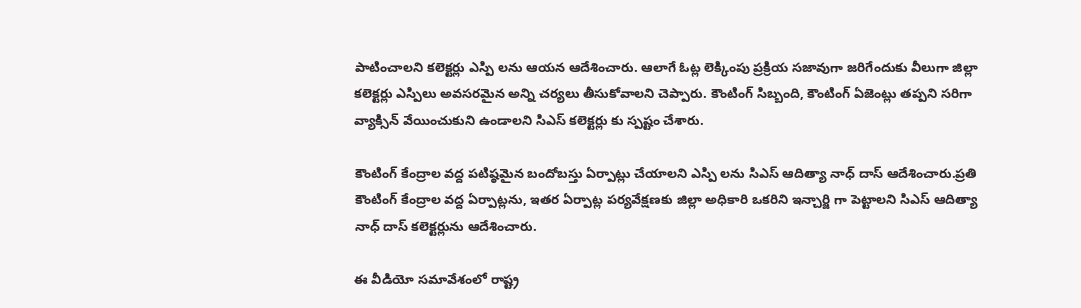పాటించాలని కలెక్టర్లు ఎస్పి లను ఆయన ఆదేశించారు. ఆలాగే ఓట్ల లెక్కింపు ప్రక్రియ సజావుగా జరిగేందుకు వీలుగా జిల్లా కలెక్టర్లు ఎస్పిలు అవసరమైన అన్ని చర్యలు తీసుకోవాలని చెప్పారు. కౌంటింగ్ సిబ్బంది, కౌంటింగ్ ఏజెంట్లు తప్పని సరిగా వ్యాక్సిన్ వేయించుకుని ఉండాలని సిఎస్ కలెక్టర్లు కు స్పష్టం చేశారు.

కౌంటింగ్ కేంద్రాల వద్ద పటిష్ఠమైన బందోబస్తు ఏర్పాట్లు చేయాలని ఎస్పి లను సిఎస్ ఆదిత్యా నాధ్ దాస్ ఆదేశించారు.ప్రతి కౌంటింగ్ కేంద్రాల వద్ద ఏర్పాట్లను, ఇతర ఏర్పాట్ల పర్యవేక్షణకు జిల్లా అధికారి ఒకరిని ఇన్చార్జి గా పెట్టాలని సిఎస్ ఆదిత్యా నాధ్ దాస్ కలెక్టర్లును ఆదేశించారు.

ఈ వీడియో సమావేశంలో రాష్ట్ర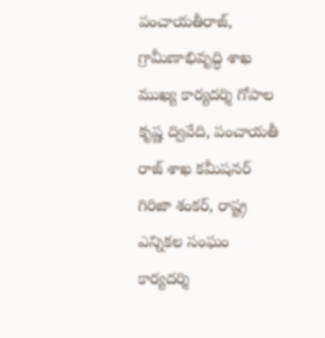పంచాయతీరాజ్, గ్రామీణాభివృద్ధి శాఖ ముఖ్య కార్యదర్శి గోపాల కృష్ణ ద్వివేది, పంచాయతీ రాజ్ శాఖ కమీషనర్ గిరిజా శంకర్, రాష్ట్ర ఎన్నికల సంఘం కార్యదర్శి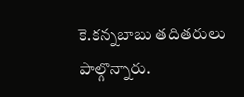కె.కన్నబాబు తదితరులు పాల్గొన్నారు.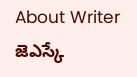About Writer
జెఎస్కే